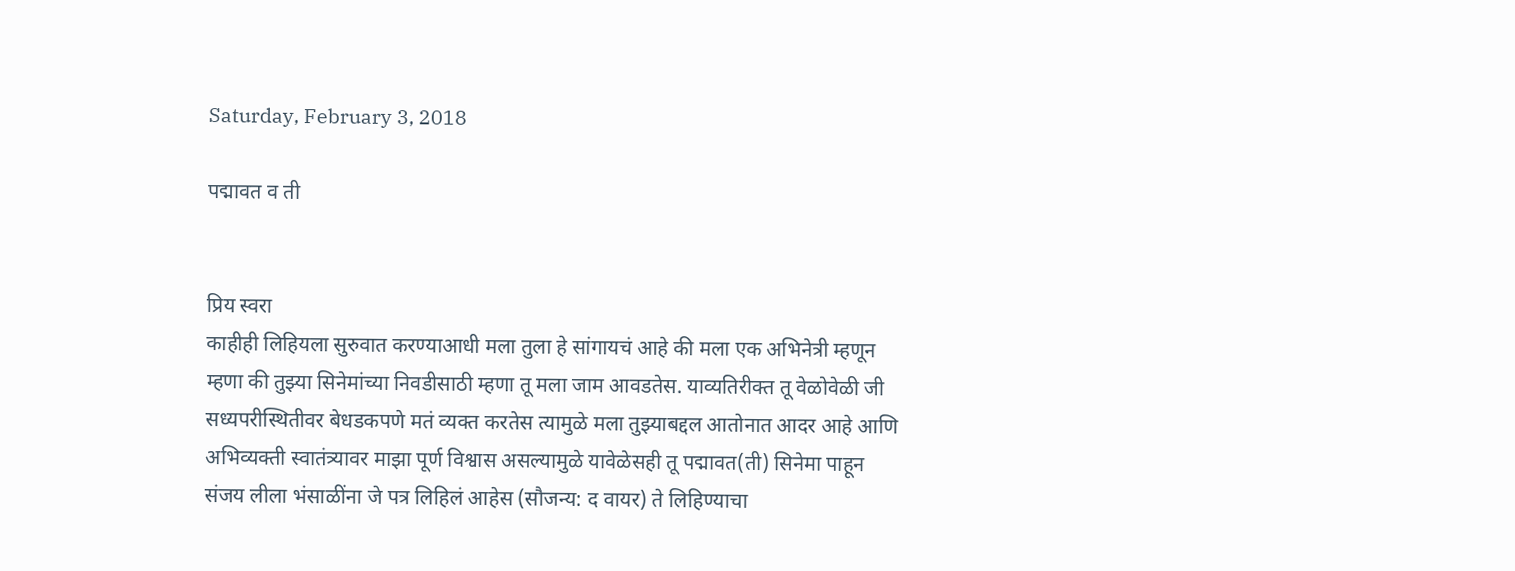Saturday, February 3, 2018

पद्मावत व ती


प्रिय स्वरा
काहीही लिहियला सुरुवात करण्याआधी मला तुला हे सांगायचं आहे की मला एक अभिनेत्री म्हणून म्हणा की तुझ्या सिनेमांच्या निवडीसाठी म्हणा तू मला जाम आवडतेस. याव्यतिरीक्त तू वेळोवेळी जी सध्यपरीस्थितीवर बेधडकपणे मतं व्यक्त करतेस त्यामुळे मला तुझ्याबद्दल आतोनात आदर आहे आणि अभिव्यक्ती स्वातंत्र्यावर माझा पूर्ण विश्वास असल्यामुळे यावेळेसही तू पद्मावत(ती) सिनेमा पाहून संजय लीला भंसाळींना जे पत्र लिहिलं आहेस (सौजन्य: द वायर) ते लिहिण्याचा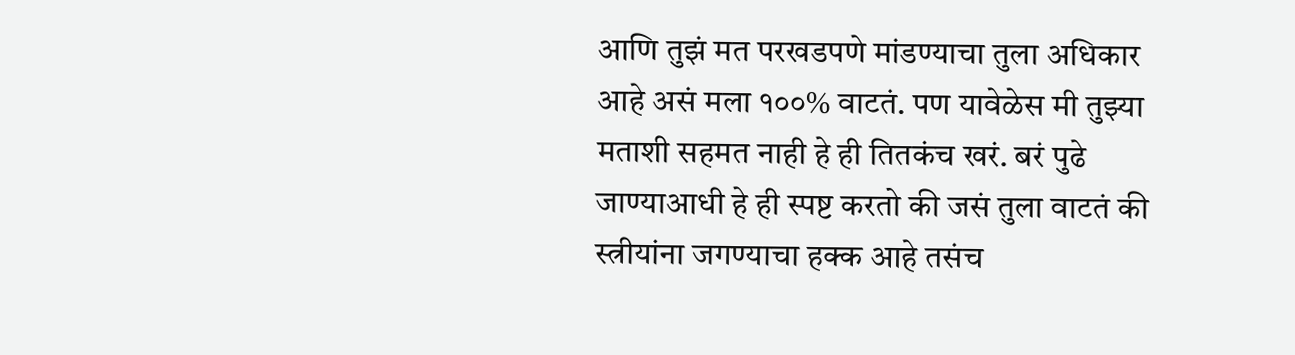आणि तुझं मत परखडपणे मांडण्याचा तुला अधिकार आहे असं मला १००% वाटतं. पण यावेळेस मी तुझ्या मताशी सहमत नाही हे ही तितकंच खरं. बरं पुढे जाण्याआधी हे ही स्पष्ट करतो की जसं तुला वाटतं की स्त्रीयांना जगण्याचा हक्क आहे तसंच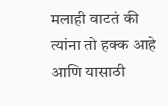मलाही वाटतं की त्यांना तो हक्क आहे आणि यासाठी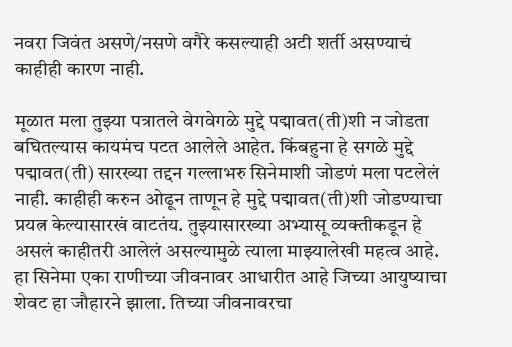नवरा जिवंत असणे/नसणे वगैरे कसल्याही अटी शर्ती असण्याचं काहीही कारण नाही.

मूळात मला तुझ्या पत्रातले वेगवेगळे मुद्दे पद्मावत(ती)शी न जोडता बघितल्यास कायमंच पटत आलेले आहेत. किंबहुना हे सगळे मुद्दे पद्मावत(ती) सारख्या तद्दन गल्लाभरु सिनेमाशी जोडणं मला पटलेलं नाही. काहीही करुन ओढून ताणून हे मुद्दे पद्मावत(ती)शी जोडण्याचा प्रयत्न केल्यासारखं वाटतंय. तुझ्यासारख्या अभ्यासू व्यक्तीकडून हे असलं काहीतरी आलेलं असल्यामुळे त्याला माझ्यालेखी महत्व आहे. हा सिनेमा एका राणीच्या जीवनावर आधारीत आहे जिच्या आयुष्याचा शेवट हा जौहारने झाला. तिच्या जीवनावरचा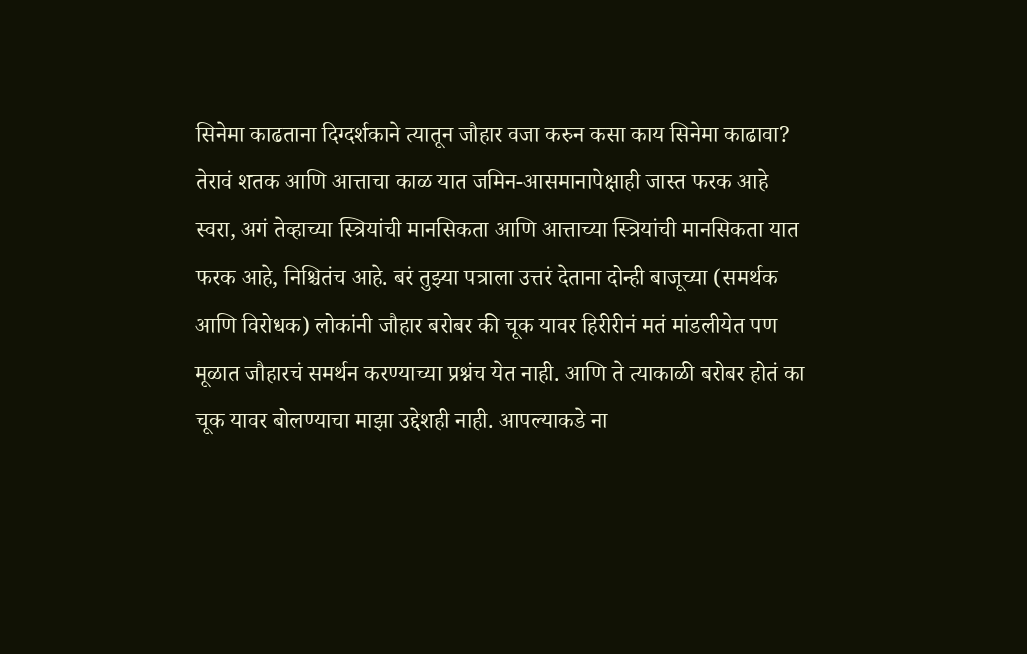सिनेमा काढताना दिग्दर्शकाने त्यातून जौहार वजा करुन कसा काय सिनेमा काढावा? तेरावं शतक आणि आत्ताचा काळ यात जमिन-आसमानापेक्षाही जास्त फरक आहे स्वरा, अगं तेव्हाच्या स्त्रियांची मानसिकता आणि आत्ताच्या स्त्रियांची मानसिकता यात फरक आहे, निश्चितंच आहे. बरं तुझ्या पत्राला उत्तरं देताना दोन्ही बाजूच्या (समर्थक आणि विरोधक) लोकांनी जौहार बरोबर की चूक यावर हिरीरीनं मतं मांडलीयेत पण मूळात जौहारचं समर्थन करण्याच्या प्रश्नंच येत नाही. आणि ते त्याकाळी बरोबर होतं का चूक यावर बोलण्याचा माझा उद्देशही नाही. आपल्याकडे ना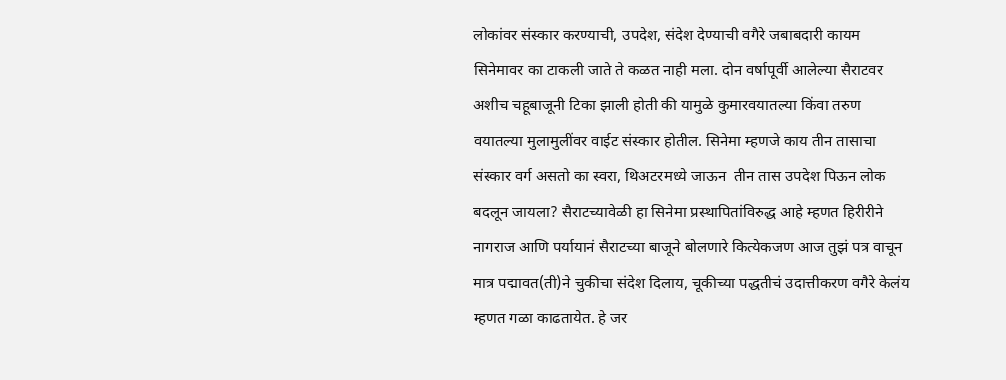लोकांवर संस्कार करण्याची, उपदेश, संदेश देण्याची वगैरे जबाबदारी कायम सिनेमावर का टाकली जाते ते कळत नाही मला. दोन वर्षापूर्वी आलेल्या सैराटवर अशीच चहूबाजूनी टिका झाली होती की यामुळे कुमारवयातल्या किंवा तरुण वयातल्या मुलामुलींवर वाईट संस्कार होतील. सिनेमा म्हणजे काय तीन तासाचा संस्कार वर्ग असतो का स्वरा, थिअटरमध्ये जाऊन  तीन तास उपदेश पिऊन लोक बदलून जायला? सैराटच्यावेळी हा सिनेमा प्रस्थापितांविरुद्ध आहे म्हणत हिरीरीने नागराज आणि पर्यायानं सैराटच्या बाजूने बोलणारे कित्येकजण आज तुझं पत्र वाचून मात्र पद्मावत(ती)ने चुकीचा संदेश दिलाय, चूकीच्या पद्धतीचं उदात्तीकरण वगैरे केलंय म्हणत गळा काढतायेत. हे जर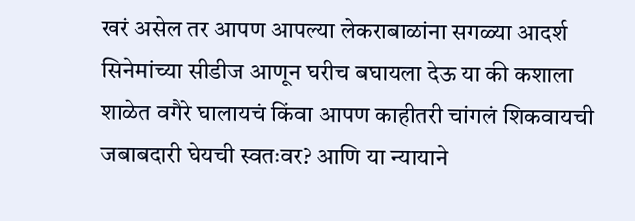खरं असेल तर आपण आपल्या लेकराबाळांना सगळ्या आदर्श सिनेमांच्या सीडीज आणून घरीच बघायला देऊ या की कशाला शाळेत वगैरे घालायचं किंवा आपण काहीतरी चांगलं शिकवायची जबाबदारी घेयची स्वतःवर? आणि या न्यायाने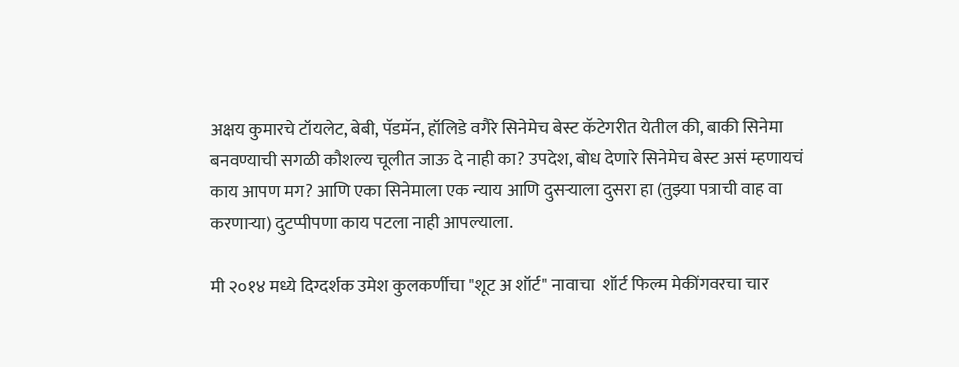अक्षय कुमारचे टॉयलेट, बेबी, पॅडमॅन, हॉलिडे वगैरे सिनेमेच बेस्ट कॅटेगरीत येतील की, बाकी सिनेमा बनवण्याची सगळी कौशल्य चूलीत जाऊ दे नाही का? उपदेश, बोध देणारे सिनेमेच बेस्ट असं म्हणायचं काय आपण मग? आणि एका सिनेमाला एक न्याय आणि दुसऱ्याला दुसरा हा (तुझ्या पत्राची वाह वा करणाऱ्या) दुटप्पीपणा काय पटला नाही आपल्याला.

मी २०१४ मध्ये दिग्दर्शक उमेश कुलकर्णीचा "शूट अ शॉर्ट" नावाचा  शॉर्ट फिल्म मेकींगवरचा चार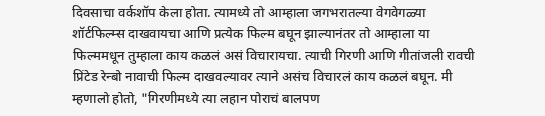दिवसाचा वर्कशॉप केला होता. त्यामध्ये तो आम्हाला जगभरातल्या वेगवेगळ्या शॉर्टफिल्म्स दाखवायचा आणि प्रत्येक फिल्म बघून झाल्यानंतर तो आम्हाला या फिल्ममधून तुम्हाला काय कळलं असं विचारायचा. त्याची गिरणी आणि गीतांजली रावची प्रिंटेड रेन्बो नावाची फिल्म दाखवल्यावर त्याने असंच विचारलं काय कळलं बघून. मी म्हणालो होतो, "गिरणीमध्ये त्या लहान पोराचं बालपण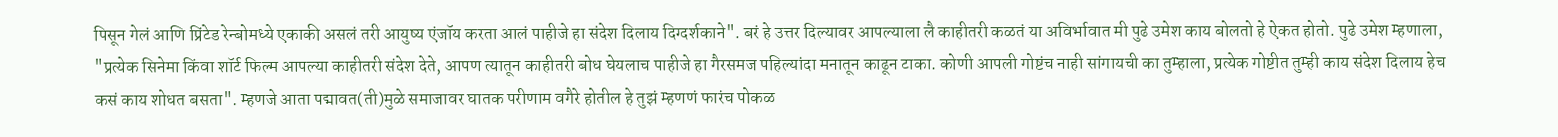पिसून गेलं आणि प्रिंटेड रेन्बोमध्ये एकाकी असलं तरी आयुष्य एंजॉय करता आलं पाहीजे हा संदेश दिलाय दिग्दर्शकाने". बरं हे उत्तर दिल्यावर आपल्याला लै काहीतरी कळतं या अविर्भावात मी पुढे उमेश काय बोलतो हे ऐकत होतो. पुढे उमेश म्हणाला, "प्रत्येक सिनेमा किंवा शॉर्ट फिल्म आपल्या काहीतरी संदेश देते, आपण त्यातून काहीतरी बोध घेयलाच पाहीजे हा गैरसमज पहिल्यांदा मनातून काढून टाका. कोणी आपली गोष्टंच नाही सांगायची का तुम्हाला, प्रत्येक गोष्टीत तुम्ही काय संदेश दिलाय हेच कसं काय शोधत बसता". म्हणजे आता पद्मावत(ती)मुळे समाजावर घातक परीणाम वगैरे होतील हे तुझं म्हणणं फारंच पोकळ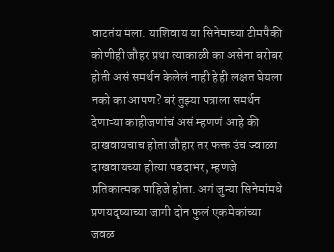वाटतंय मला. याशिवाय या सिनेमाच्या टीमपैकी कोणीही जौहर प्रथा त्याकाळी का असेना बरोबर होती असं समर्थन केलेलं नाही हेही लक्षत घेयला नको का आपण? बरं तुझ्या पत्राला समर्थन देणाऱ्या काहीजणांचं असं म्हणणं आहे की दाखवायचाच होता जौहार तर फक्त उंच ज्वाळा दाखवायच्या होत्या पडदाभर, म्हणजे प्रतिकात्मक पाहिजे होता. अगं जुन्या सिनेमांमधे प्रणयदृष्याच्या जागी दोन फुलं एकमेकांच्या जवळ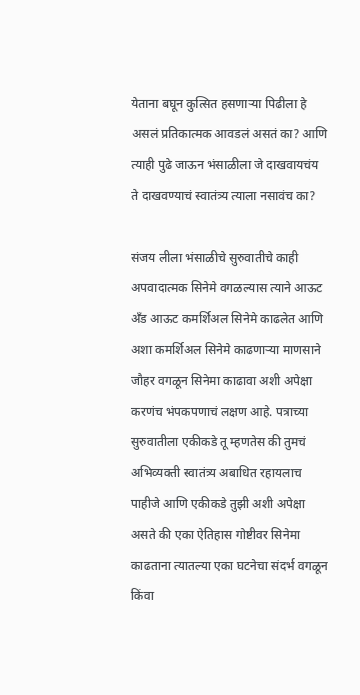येताना बघून कुत्सित हसणाऱ्या पिढीला हे असलं प्रतिकात्मक आवडलं असतं का? आणि त्याही पुढे जाऊन भंसाळीला जे दाखवायचंय ते दाखवण्याचं स्वातंत्र्य त्याला नसावंच का?

संजय लीला भंसाळीचे सुरुवातीचे काही अपवादात्मक सिनेमे वगळल्यास त्याने आऊट अँड आऊट कमर्शिअल सिनेमे काढलेत आणि अशा कमर्शिअल सिनेमे काढणाऱ्या माणसाने जौहर वगळून सिनेमा काढावा अशी अपेक्षा करणंच भंपकपणाचं लक्षण आहे. पत्राच्या सुरुवातीला एकीकडे तू म्हणतेस की तुमचं अभिव्यक्ती स्वातंत्र्य अबाधित रहायलाच पाहीजे आणि एकीकडे तुझी अशी अपेक्षा असते की एका ऐतिहास गोष्टीवर सिनेमा काढताना त्यातल्या एका घटनेचा संदर्भ वगळून किंवा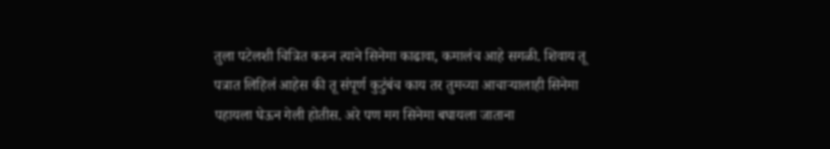तुला पटेलशी चित्रित करुन त्याने सिनेमा काढावा, कमालंच आहे सगळी. शिवाय तू पत्रात लिहिलं आहेस की तू संपूर्ण कुटुंबंच काय तर तुमच्या आचाऱ्यालाही सिनेमा पहायला घेऊन गेली होतीस. अरे पण मग सिनेमा बघायला जाताना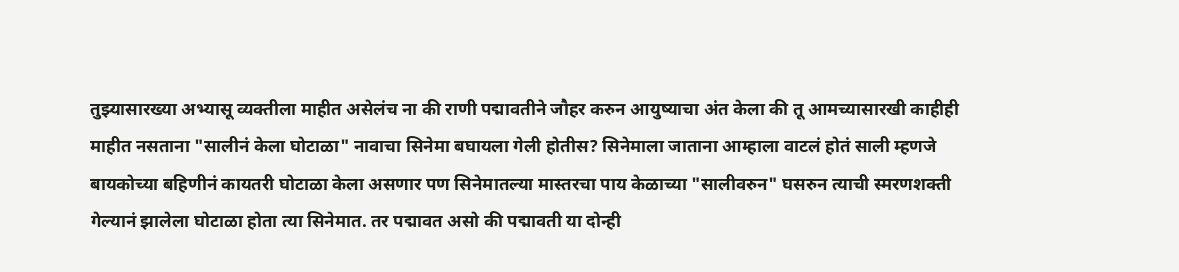तुझ्यासारख्या अभ्यासू व्यक्तीला माहीत असेलंच ना की राणी पद्मावतीने जौहर करुन आयुष्याचा अंत केला की तू आमच्यासारखी काहीही माहीत नसताना "सालीनं केला घोटाळा" नावाचा सिनेमा बघायला गेली होतीस? सिनेमाला जाताना आम्हाला वाटलं होतं साली म्हणजे बायकोच्या बहिणीनं कायतरी घोटाळा केला असणार पण सिनेमातल्या मास्तरचा पाय केळाच्या "सालीवरुन" घसरुन त्याची स्मरणशक्ती गेल्यानं झालेला घोटाळा होता त्या सिनेमात. तर पद्मावत असो की पद्मावती या दोन्ही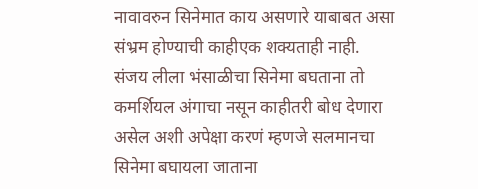नावावरुन सिनेमात काय असणारे याबाबत असा संभ्रम होण्याची काहीएक शक्यताही नाही. संजय लीला भंसाळीचा सिनेमा बघताना तो कमर्शियल अंगाचा नसून काहीतरी बोध देणारा असेल अशी अपेक्षा करणं म्हणजे सलमानचा सिनेमा बघायला जाताना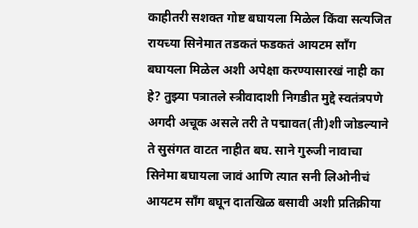काहीतरी सशक्त गोष्ट बघायला मिळेल किंवा सत्यजित रायच्या सिनेमात तडकतं फडकतं आयटम साँग बघायला मिळेल अशी अपेक्षा करण्यासारखं नाही का हे? तुझ्या पत्रातले स्त्रीवादाशी निगडीत मुद्दे स्वतंत्रपणे अगदी अचूक असले तरी ते पद्मावत(ती)शी जोडल्याने ते सुसंगत वाटत नाहीत बघ. साने गुरुजी नावाचा सिनेमा बघायला जावं आणि त्यात सनी लिओनीचं आयटम साँग बघून दातखिळ बसावी अशी प्रतिक्रीया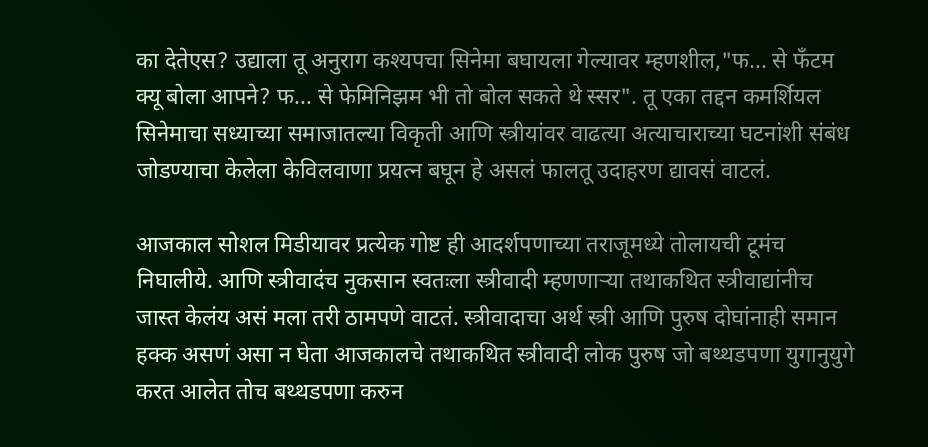का देते‍एस? उद्याला तू अनुराग कश्यपचा सिनेमा बघायला गेल्यावर म्हणशील,"फ... से फँटम क्यू बोला आपने? फ... से फेमिनिझम भी तो बोल सकते थे स्सर". तू एका तद्दन कमर्शियल सिनेमाचा सध्याच्या समाजातल्या विकृती आणि स्त्रीयांवर वाढत्या अत्याचाराच्या घटनांशी संबंध जोडण्याचा केलेला केविलवाणा प्रयत्न बघून हे असलं फालतू उदाहरण द्यावसं वाटलं.

आजकाल सोशल मिडीयावर प्रत्येक गोष्ट ही आदर्शपणाच्या तराजूमध्ये तोलायची टूमंच निघालीये. आणि स्त्रीवादंच नुकसान स्वतःला स्त्रीवादी म्हणणाऱ्या तथाकथित स्त्रीवाद्यांनीच जास्त केलंय असं मला तरी ठामपणे वाटतं. स्त्रीवादाचा अर्थ स्त्री आणि पुरुष दोघांनाही समान हक्क असणं असा न घेता आजकालचे तथाकथित स्त्रीवादी लोक पुरुष जो बथ्थडपणा युगानुयुगे करत आलेत तोच बथ्थडपणा करुन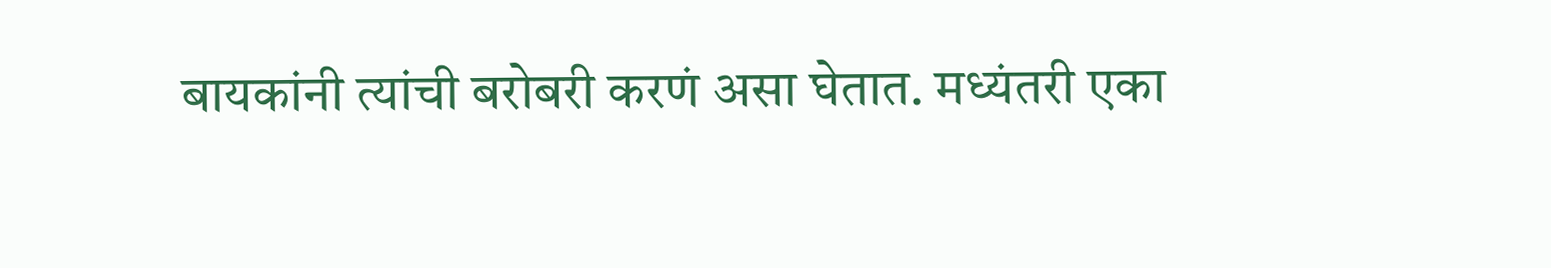बायकांनी त्यांची बरोबरी करणं असा घेतात. मध्यंतरी एका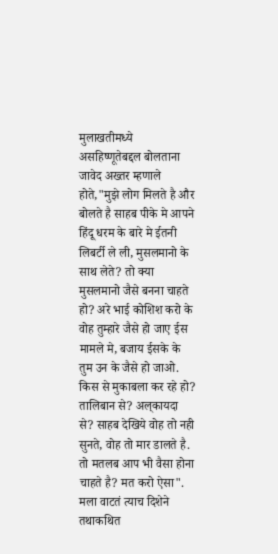मुलाखतीमध्ये असहिष्णूतेबद्दल बोलताना जावेद अख्तर म्हणाले होते,"मुझे लोग मिलते है और बोलते है साहब पीके मे आपने  हिंदू धरम के बारे मे ईतनी लिबर्टी ले ली, मुसलमानो के साथ लेते? तो क्या मुसलमानो जैसे बनना चाहते हो? अरे भाई कोशिश करो के वोह तुम्हारे जैसे हो जाए ईस मामले मे, बजाय ईसके के तुम उन के जैसे हो जाओ. किस से मुकाबला कर रहे हो? तालिबान से? अल्‌कायदा से? साहब देखिये वोह तो नही सुनते, वोह तो मार डालते है. तो मतलब आप भी वैसा होना चाहते है? मत करो ऐसा". मला वाटतं त्याच दिशेने तथाकथित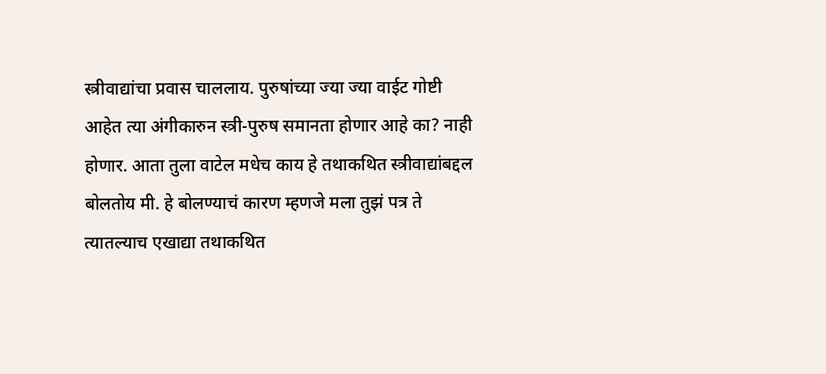स्त्रीवाद्यांचा प्रवास चाललाय. पुरुषांच्या ज्या ज्या वाईट गोष्टी आहेत त्या अंगीकारुन स्त्री-पुरुष समानता होणार आहे का? नाही होणार. आता तुला वाटेल मधेच काय हे तथाकथित स्त्रीवाद्यांबद्दल बोलतोय मी. हे बोलण्याचं कारण म्हणजे मला तुझं पत्र ते त्यातल्याच एखाद्या तथाकथित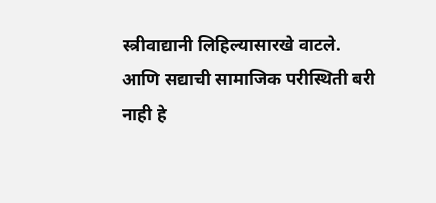स्त्रीवाद्यानी लिहिल्यासारखे वाटले. आणि सद्याची सामाजिक परीस्थिती बरी नाही हे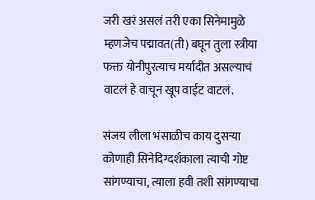जरी खरं असलं तरी एका सिनेमामुळे म्हणजेच पद्मावत(ती) बघून तुला स्त्रीया फक्त योनीपुरत्याच मर्यादीत असल्याचं वाटलं हे वाचून खूप वाईट वाटलं.

संजय लीला भंसाळीच काय दुसऱ्या कोणाही सिनेदिग्दर्शकाला त्याची गोष्ट सांगण्याचा, त्याला हवी तशी सांगण्याचा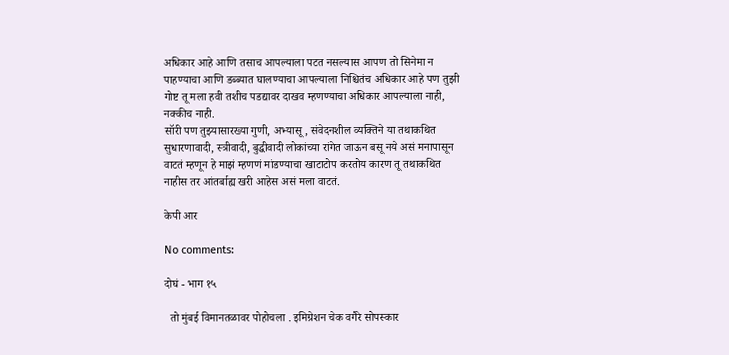अधिकार आहे आणि तसाच आपल्याला पटत नसल्यास आपण तो सिनेमा न पाहण्याचा आणि डब्ब्यात घालण्याचा आपल्याला निश्चितंच अधिकार आहे पण तुझी गोष्ट तू मला हवी तशीच पडद्यावर दाखव म्हणण्याचा अधिकार आपल्याला नाही, नक्कीच नाही.
सॉरी पण तुझ्यासारख्या गुणी, अभ्यासू, संवेदनशील व्यक्तिने या तथाकथित सुधारणावादी, स्त्रीवादी, बुद्धीवादी लोकांच्या रांगेत जाऊन बसू नये असं मनापासून वाटतं म्हणून हे माझं म्हणणं मांडण्याचा खाटाटोप करतोय कारण तू तथाकथित नाहीस तर आंतर्बाह्य खरी आहेस असं मला वाटतं.

केपी आर

No comments:

दोघं - भाग १५

  तो मुंबई विमानतळावर पोहोचला . इमिग्रेशन चेक वगैरे सोपस्कार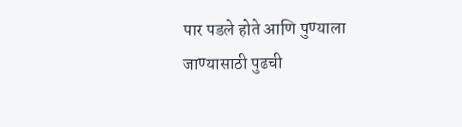पार पडले होते आणि पुण्याला जाण्यासाठी पुढची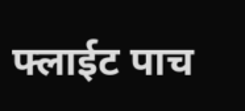फ्लाईट पाच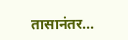तासानंतर...